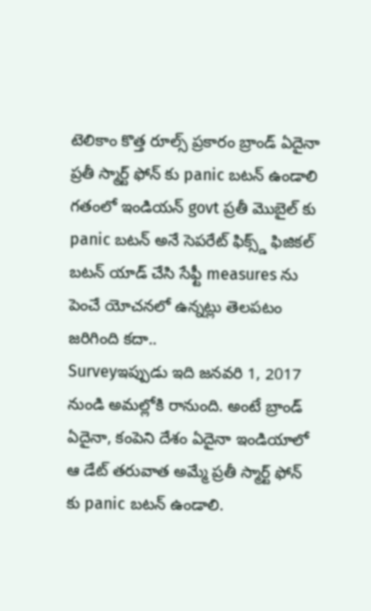టెలికాం కొత్త రూల్స్ ప్రకారం బ్రాండ్ ఏదైనా ప్రతీ స్మార్ట్ ఫోన్ కు panic బటన్ ఉండాలి
గతంలో ఇండియన్ govt ప్రతీ మొబైల్ కు panic బటన్ అనే సెపరేట్ ఫిక్స్డ్ ఫిజికల్ బటన్ యాడ్ చేసి సేఫ్టీ measures ను పెంచే యోచనలో ఉన్నట్లు తెలపటం జరిగింది కదా..
Surveyఇప్పుడు ఇది జనవరి 1, 2017 నుండి అమల్లోకి రానుంది. అంటే బ్రాండ్ ఏదైనా, కంపెని దేశం ఏదైనా ఇండియాలో ఆ డేట్ తరువాత అమ్మే ప్రతీ స్మార్ట్ ఫోన్ కు panic బటన్ ఉండాలి.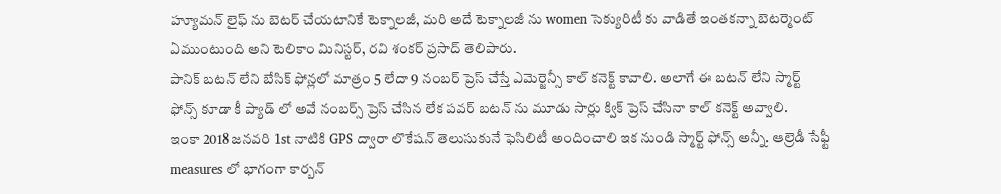హ్యూమన్ లైఫ్ ను బెటర్ చేయటానికే టెక్నాలజీ, మరి అదే టెక్నాలజీ ను women సెక్యురిటీ కు వాడితే ఇంతకన్నా బెటర్మెంట్ ఏముంటుంది అని టెలికాం మినిస్టర్, రవి శంకర్ ప్రసాద్ తెలిపారు.
పానిక్ బటన్ లేని బేసిక్ ఫోన్లలో మాత్రం 5 లేదా 9 నంబర్ ప్రెస్ చేస్తే ఎమెర్జెన్సీ కాల్ కనెక్ట్ కావాలి. అలాగే ఈ బటన్ లేని స్మార్ట్ ఫోన్స్ కూడా కీ ప్యాడ్ లో అవే నంబర్స్ ప్రెస్ చేసిన లేక పవర్ బటన్ ను మూడు సార్లు క్విక్ ప్రెస్ చేసినా కాల్ కనెక్ట్ అవ్వాలి.
ఇంకా 2018 జనవరి 1st నాటికి GPS ద్వారా లొకేషన్ తెలుసుకునే ఫెసిలిటీ అందించాలి ఇక నుండి స్మార్ట్ ఫోన్స్ అన్నీ. ఆల్రెడీ సేఫ్టీ measures లో భాగంగా కార్బన్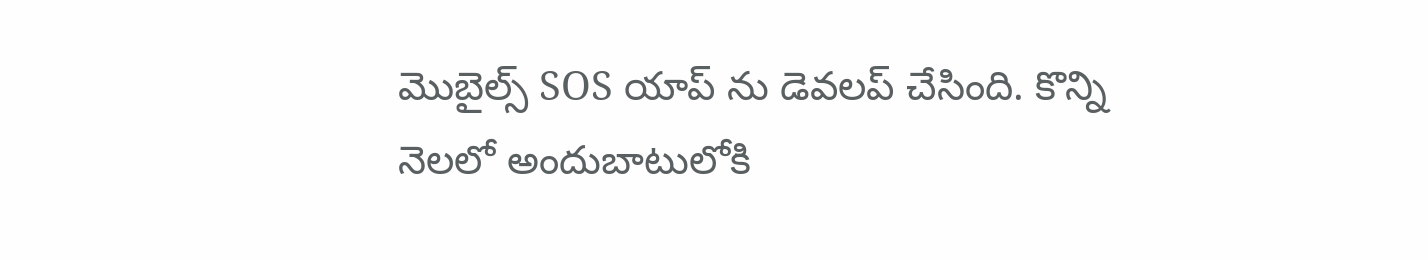మొబైల్స్ SOS యాప్ ను డెవలప్ చేసింది. కొన్ని నెలలో అందుబాటులోకి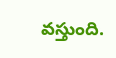వస్తుంది.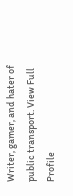Writer, gamer, and hater of public transport. View Full Profile